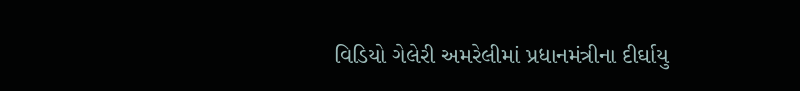વિડિયો ગેલેરી અમરેલીમાં પ્રધાનમંત્રીના દીર્ઘાયુ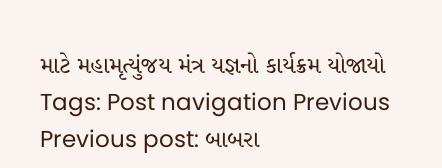માટે મહામૃત્યુંજય મંત્ર યજ્ઞનો કાર્યક્રમ યોજાયો Tags: Post navigation Previous Previous post: બાબરા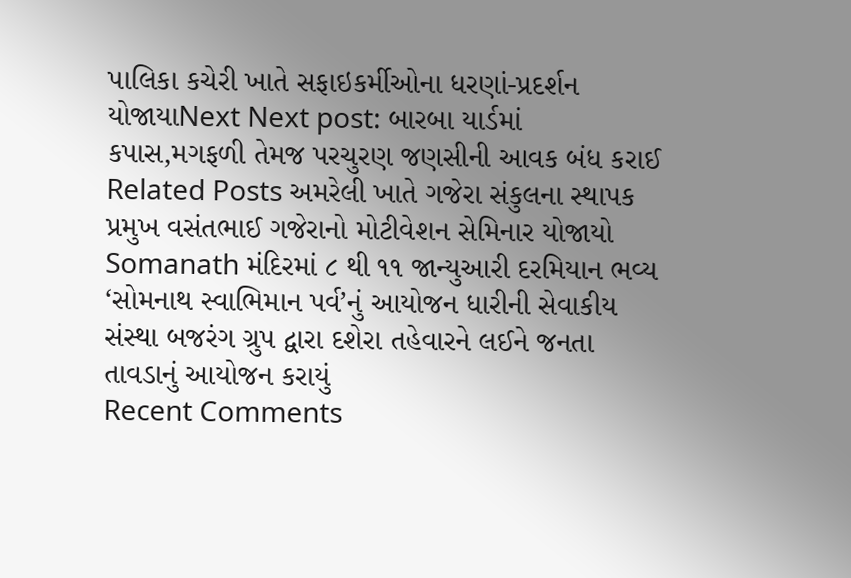પાલિકા કચેરી ખાતે સફાઇકર્મીઓના ધરણાં-પ્રદર્શન યોજાયાNext Next post: બારબા યાર્ડમાં કપાસ,મગફળી તેમજ પરચુરણ જણસીની આવક બંધ કરાઈ Related Posts અમરેલી ખાતે ગજેરા સંકુલના સ્થાપક પ્રમુખ વસંતભાઈ ગજેરાનો મોટીવેશન સેમિનાર યોજાયો Somanath મંદિરમાં ૮ થી ૧૧ જાન્યુઆરી દરમિયાન ભવ્ય ‘સોમનાથ સ્વાભિમાન પર્વ’નું આયોજન ધારીની સેવાકીય સંસ્થા બજરંગ ગ્રુપ દ્વારા દશેરા તહેવારને લઈને જનતા તાવડાનું આયોજન કરાયું
Recent Comments